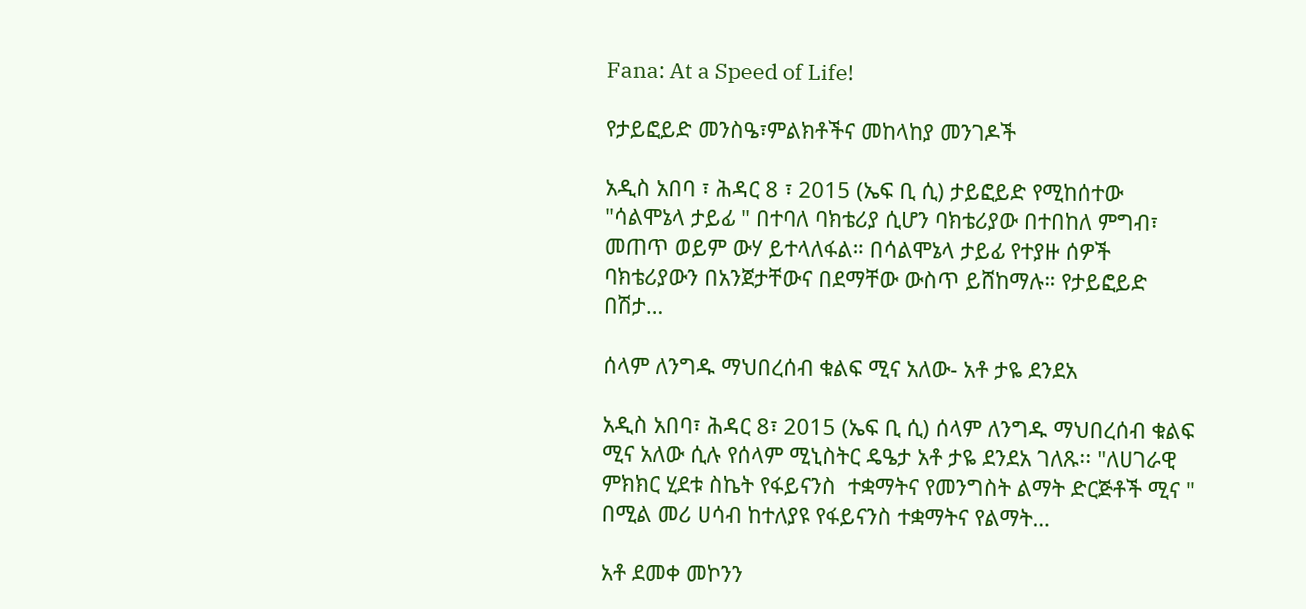Fana: At a Speed of Life!

የታይፎይድ መንስዔ፣ምልክቶችና መከላከያ መንገዶች

አዲስ አበባ ፣ ሕዳር 8 ፣ 2015 (ኤፍ ቢ ሲ) ታይፎይድ የሚከሰተው "ሳልሞኔላ ታይፊ " በተባለ ባክቴሪያ ሲሆን ባክቴሪያው በተበከለ ምግብ፣ መጠጥ ወይም ውሃ ይተላለፋል። በሳልሞኔላ ታይፊ የተያዙ ሰዎች ባክቴሪያውን በአንጀታቸውና በደማቸው ውስጥ ይሸከማሉ። የታይፎይድ በሽታ…

ሰላም ለንግዱ ማህበረሰብ ቁልፍ ሚና አለው- አቶ ታዬ ደንደአ

አዲስ አበባ፣ ሕዳር 8፣ 2015 (ኤፍ ቢ ሲ) ሰላም ለንግዱ ማህበረሰብ ቁልፍ ሚና አለው ሲሉ የሰላም ሚኒስትር ዴዔታ አቶ ታዬ ደንደአ ገለጹ፡፡ "ለሀገራዊ ምክክር ሂደቱ ስኬት የፋይናንስ  ተቋማትና የመንግስት ልማት ድርጅቶች ሚና " በሚል መሪ ሀሳብ ከተለያዩ የፋይናንስ ተቋማትና የልማት…

አቶ ደመቀ መኮንን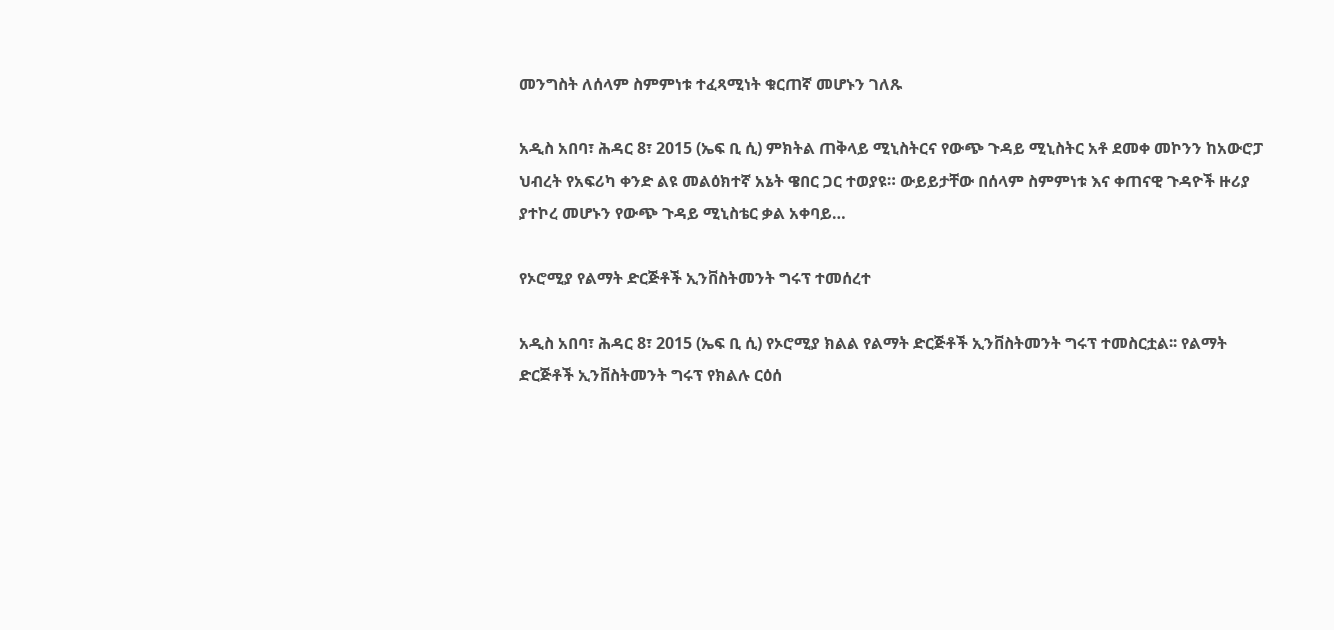መንግስት ለሰላም ስምምነቱ ተፈጻሚነት ቁርጠኛ መሆኑን ገለጹ

አዲስ አበባ፣ ሕዳር 8፣ 2015 (ኤፍ ቢ ሲ) ምክትል ጠቅላይ ሚኒስትርና የውጭ ጉዳይ ሚኒስትር አቶ ደመቀ መኮንን ከአውሮፓ ህብረት የአፍሪካ ቀንድ ልዩ መልዕክተኛ አኔት ዌበር ጋር ተወያዩ። ውይይታቸው በሰላም ስምምነቱ እና ቀጠናዊ ጉዳዮች ዙሪያ ያተኮረ መሆኑን የውጭ ጉዳይ ሚኒስቴር ቃል አቀባይ…

የኦሮሚያ የልማት ድርጅቶች ኢንቨስትመንት ግሩፕ ተመሰረተ

አዲስ አበባ፣ ሕዳር 8፣ 2015 (ኤፍ ቢ ሲ) የኦሮሚያ ክልል የልማት ድርጅቶች ኢንቨስትመንት ግሩፕ ተመስርቷል፡፡ የልማት ድርጅቶች ኢንቨስትመንት ግሩፕ የክልሉ ርዕሰ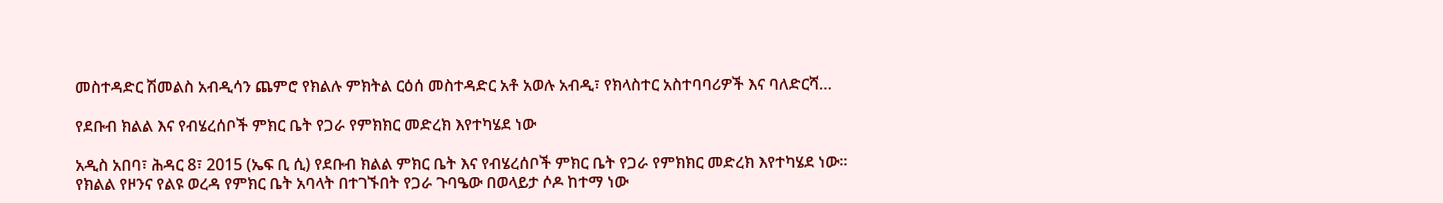መስተዳድር ሽመልስ አብዲሳን ጨምሮ የክልሉ ምክትል ርዕሰ መስተዳድር አቶ አወሉ አብዲ፣ የክላስተር አስተባባሪዎች እና ባለድርሻ…

የደቡብ ክልል እና የብሄረሰቦች ምክር ቤት የጋራ የምክክር መድረክ እየተካሄደ ነው

አዲስ አበባ፣ ሕዳር 8፣ 2015 (ኤፍ ቢ ሲ) የደቡብ ክልል ምክር ቤት እና የብሄረሰቦች ምክር ቤት የጋራ የምክክር መድረክ እየተካሄደ ነው፡፡ የክልል የዞንና የልዩ ወረዳ የምክር ቤት አባላት በተገኙበት የጋራ ጉባዔው በወላይታ ሶዶ ከተማ ነው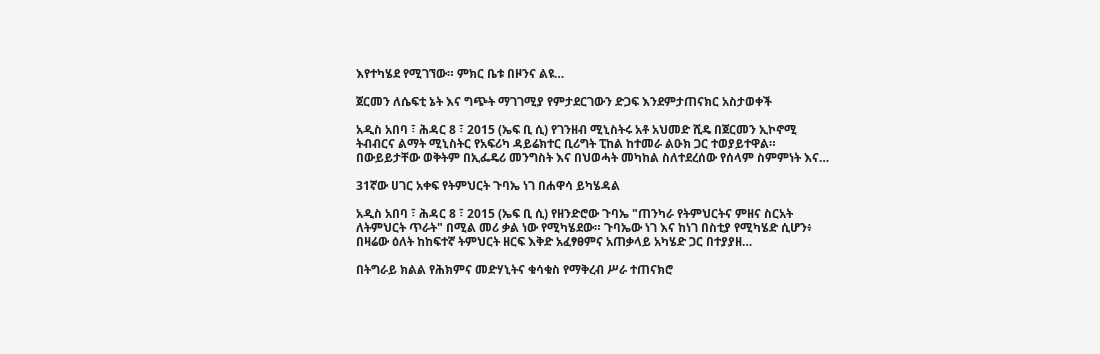እየተካሄደ የሚገኘው። ምክር ቤቱ በዞንና ልዩ…

ጀርመን ለሴፍቲ ኔት እና ግጭት ማገገሚያ የምታደርገውን ድጋፍ እንደምታጠናክር አስታወቀች

አዲስ አበባ ፣ ሕዳር 8 ፣ 2015 (ኤፍ ቢ ሲ) የገንዘብ ሚኒስትሩ አቶ አህመድ ሺዴ በጀርመን ኢኮኖሚ ትብብርና ልማት ሚኒስትር የአፍሪካ ዳይሬክተር ቢሪግት ፒከል ከተመራ ልዑክ ጋር ተወያይተዋል። በውይይታቸው ወቅትም በኢፌዴሪ መንግስት እና በህወሓት መካከል ስለተደረሰው የሰላም ስምምነት እና…

31ኛው ሀገር አቀፍ የትምህርት ጉባኤ ነገ በሐዋሳ ይካሄዳል

አዲስ አበባ ፣ ሕዳር 8 ፣ 2015 (ኤፍ ቢ ሲ) የዘንድሮው ጉባኤ "ጠንካራ የትምህርትና ምዘና ስርአት ለትምህርት ጥራት" በሚል መሪ ቃል ነው የሚካሄደው። ጉባኤው ነገ እና ከነገ በስቲያ የሚካሄድ ሲሆን፥ በዛሬው ዕለት ከከፍተኛ ትምህርት ዘርፍ እቅድ አፈፃፀምና አጠቃላይ አካሄድ ጋር በተያያዘ…

በትግራይ ክልል የሕክምና መድሃኒትና ቁሳቁስ የማቅረብ ሥራ ተጠናክሮ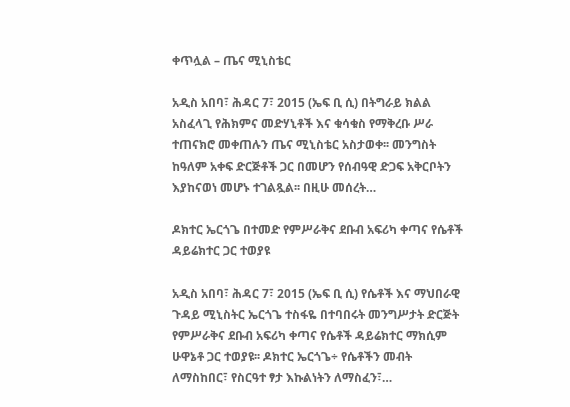ቀጥሏል – ጤና ሚኒስቴር

አዲስ አበባ፣ ሕዳር 7፣ 2015 (ኤፍ ቢ ሲ) በትግራይ ክልል አስፈላጊ የሕክምና መድሃኒቶች እና ቁሳቁስ የማቅረቡ ሥራ ተጠናክሮ መቀጠሉን ጤና ሚኒስቴር አስታወቀ፡፡ መንግስት ከዓለም አቀፍ ድርጅቶች ጋር በመሆን የሰብዓዊ ድጋፍ አቅርቦትን እያከናወነ መሆኑ ተገልጿል፡፡ በዚሁ መሰረት…

ዶክተር ኤርጎጌ በተመድ የምሥራቅና ደቡብ አፍሪካ ቀጣና የሴቶች ዳይሬክተር ጋር ተወያዩ

አዲስ አበባ፣ ሕዳር 7፣ 2015 (ኤፍ ቢ ሲ) የሴቶች እና ማህበራዊ ጉዳይ ሚኒስትር ኤርጎጌ ተስፋዬ በተባበሩት መንግሥታት ድርጅት የምሥራቅና ደቡብ አፍሪካ ቀጣና የሴቶች ዳይሬክተር ማክሲም ሁዋኔቶ ጋር ተወያዩ፡፡ ዶክተር ኤርጎጌ÷ የሴቶችን መብት ለማስከበር፣ የስርዓተ ፃታ እኩልነትን ለማስፈን፣…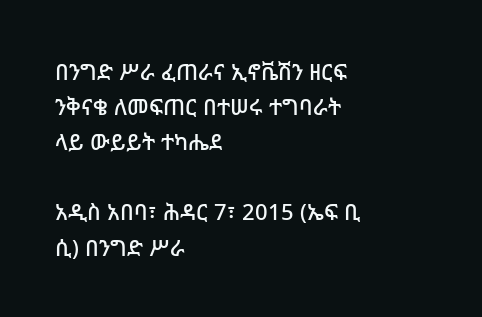በንግድ ሥራ ፈጠራና ኢኖቬሽን ዘርፍ ንቅናቄ ለመፍጠር በተሠሩ ተግባራት ላይ ውይይት ተካሔደ

አዲስ አበባ፣ ሕዳር 7፣ 2015 (ኤፍ ቢ ሲ) በንግድ ሥራ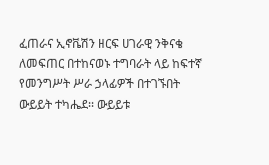ፈጠራና ኢኖቬሽን ዘርፍ ሀገራዊ ንቅናቄ ለመፍጠር በተከናወኑ ተግባራት ላይ ከፍተኛ የመንግሥት ሥራ ኃላፊዎች በተገኙበት ውይይት ተካሔደ፡፡ ውይይቱ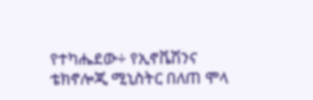የተካሔደው÷ የኢኖቬሽንና ቴክኖሎጂ ሚኒስትር በለጠ ሞላ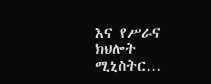እና የሥራና ክህሎት ሚኒስትር…